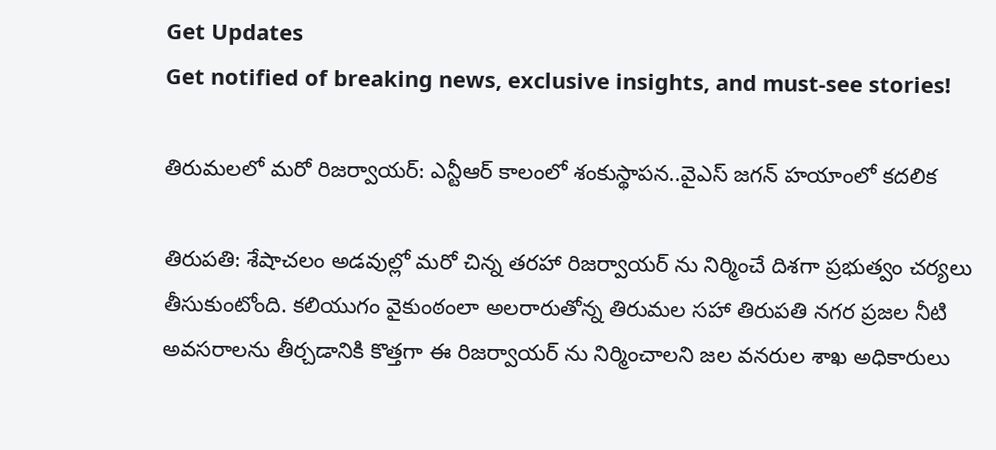Get Updates
Get notified of breaking news, exclusive insights, and must-see stories!

తిరుమలలో మరో రిజర్వాయర్: ఎన్టీఆర్ కాలంలో శంకుస్థాపన..వైఎస్ జగన్ హయాంలో కదలిక

తిరుపతి: శేషాచలం అడవుల్లో మరో చిన్న తరహా రిజర్వాయర్ ను నిర్మించే దిశగా ప్రభుత్వం చర్యలు తీసుకుంటోంది. కలియుగం వైకుంఠంలా అలరారుతోన్న తిరుమల సహా తిరుపతి నగర ప్రజల నీటి అవసరాలను తీర్చడానికి కొత్తగా ఈ రిజర్వాయర్ ను నిర్మించాలని జల వనరుల శాఖ అధికారులు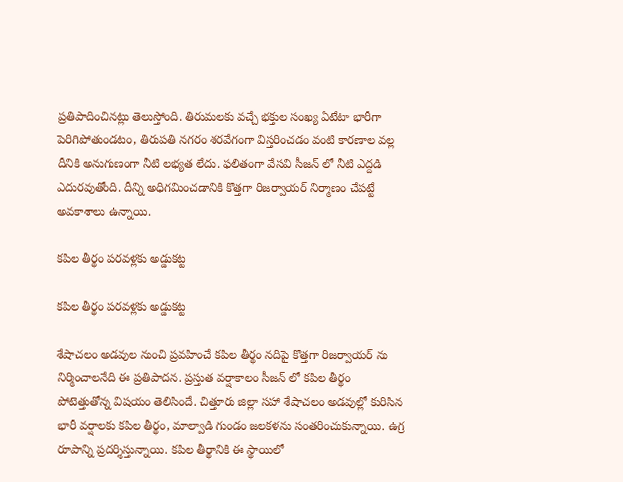ప్రతిపాదించినట్లు తెలుస్తోంది. తిరుమలకు వచ్చే భక్తుల సంఖ్య ఏటేటా భారీగా పెరిగిపోతుండటం, తిరుపతి నగరం శరవేగంగా విస్తరించడం వంటి కారణాల వల్ల దీనికి అనుగుణంగా నీటి లభ్యత లేదు. ఫలితంగా వేసవి సీజన్ లో నీటి ఎద్దడి ఎదురవుతోంది. దీన్ని అధిగమించడానికి కొత్తగా రిజర్వాయర్ నిర్మాణం చేపట్టే అవకాశాలు ఉన్నాయి.

కపిల తీర్థం పరవళ్లకు అడ్డుకట్ట

కపిల తీర్థం పరవళ్లకు అడ్డుకట్ట

శేషాచలం అడవుల నుంచి ప్రవహించే కపిల తీర్థం నదిపై కొత్తగా రిజర్వాయర్ ను నిర్మించాలనేది ఈ ప్రతిపాదన. ప్రస్తుత వర్షాకాలం సీజన్ లో కపిల తీర్థం పోటెత్తుతోన్న విషయం తెలిసిందే. చిత్తూరు జిల్లా సహా శేషాచలం అడవుల్లో కురిసిన భారీ వర్షాలకు కపిల తీర్థం, మాల్వాడి గుండం జలకళను సంతరించుకున్నాయి. ఉగ్ర రూపాన్ని ప్రదర్శిస్తున్నాయి. కపిల తీర్థానికి ఈ స్థాయిలో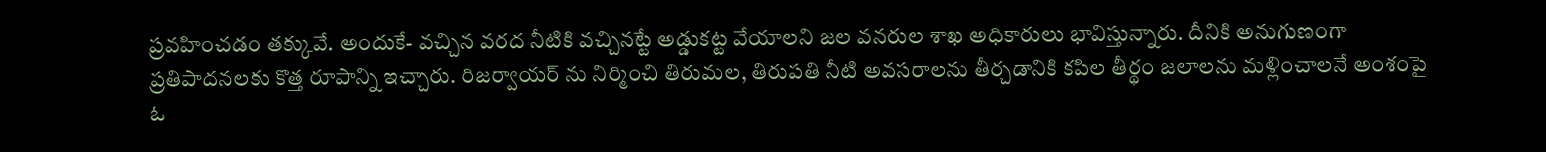ప్రవహించడం తక్కువే. అందుకే- వచ్చిన వరద నీటికి వచ్చినట్టే అడ్డుకట్ట వేయాలని జల వనరుల శాఖ అధికారులు భావిస్తున్నారు. దీనికి అనుగుణంగా ప్రతిపాదనలకు కొత్త రూపాన్ని ఇచ్చారు. రిజర్వాయర్ ను నిర్మించి తిరుమల, తిరుపతి నీటి అవసరాలను తీర్చడానికి కపిల తీర్థం జలాలను మళ్లించాలనే అంశంపై ఓ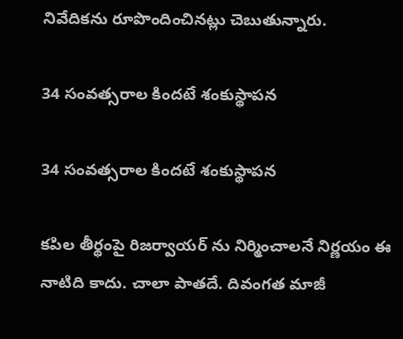నివేదికను రూపొందించినట్లు చెబుతున్నారు.

34 సంవత్సరాల కిందటే శంకుస్థాపన

34 సంవత్సరాల కిందటే శంకుస్థాపన

కపిల తీర్థంపై రిజర్వాయర్ ను నిర్మించాలనే నిర్ణయం ఈ నాటిది కాదు. చాలా పాతదే. దివంగత మాజీ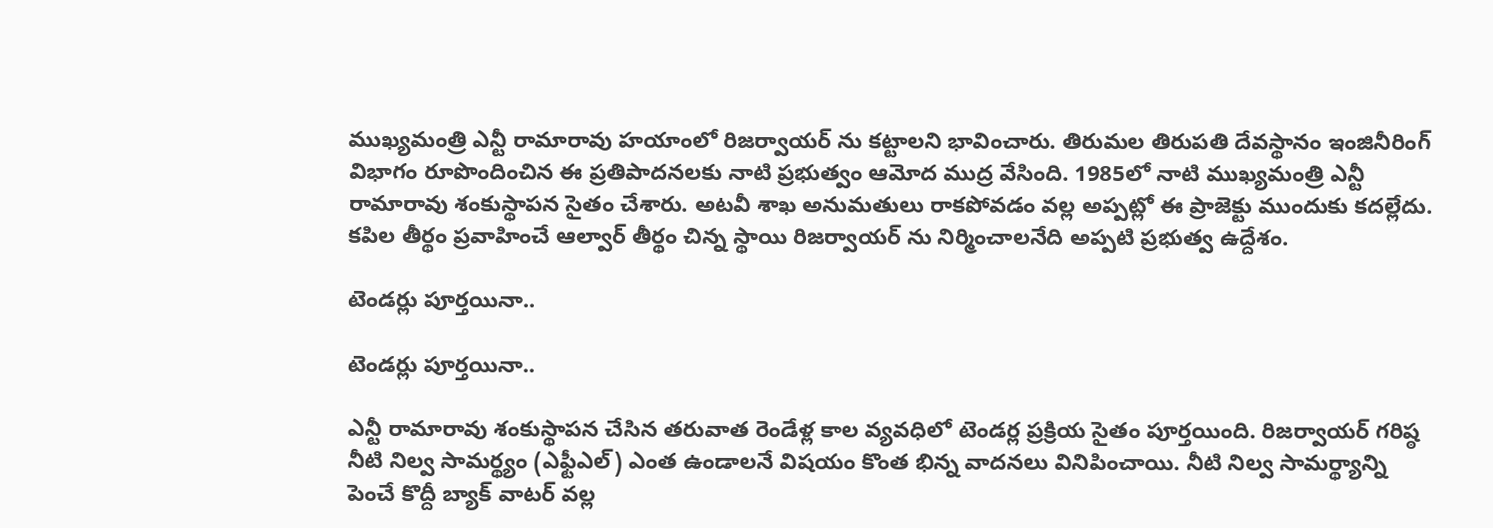ముఖ్యమంత్రి ఎన్టీ రామారావు హయాంలో రిజర్వాయర్ ను కట్టాలని భావించారు. తిరుమల తిరుపతి దేవస్థానం ఇంజినీరింగ్ విభాగం రూపొందించిన ఈ ప్రతిపాదనలకు నాటి ప్రభుత్వం ఆమోద ముద్ర వేసింది. 1985లో నాటి ముఖ్యమంత్రి ఎన్టీ రామారావు శంకుస్థాపన సైతం చేశారు. అటవీ శాఖ అనుమతులు రాకపోవడం వల్ల అప్పట్లో ఈ ప్రాజెక్టు ముందుకు కదల్లేదు. కపిల తీర్థం ప్రవాహించే ఆల్వార్ తీర్థం చిన్న స్థాయి రిజర్వాయర్ ను నిర్మించాలనేది అప్పటి ప్రభుత్వ ఉద్దేశం.

టెండర్లు పూర్తయినా..

టెండర్లు పూర్తయినా..

ఎన్టీ రామారావు శంకుస్థాపన చేసిన తరువాత రెండేళ్ల కాల వ్యవధిలో టెండర్ల ప్రక్రియ సైతం పూర్తయింది. రిజర్వాయర్ గరిష్ఠ నీటి నిల్వ సామర్థ్యం (ఎఫ్టీఎల్) ఎంత ఉండాలనే విషయం కొంత భిన్న వాదనలు వినిపించాయి. నీటి నిల్వ సామర్థ్యాన్ని పెంచే కొద్దీ బ్యాక్ వాటర్ వల్ల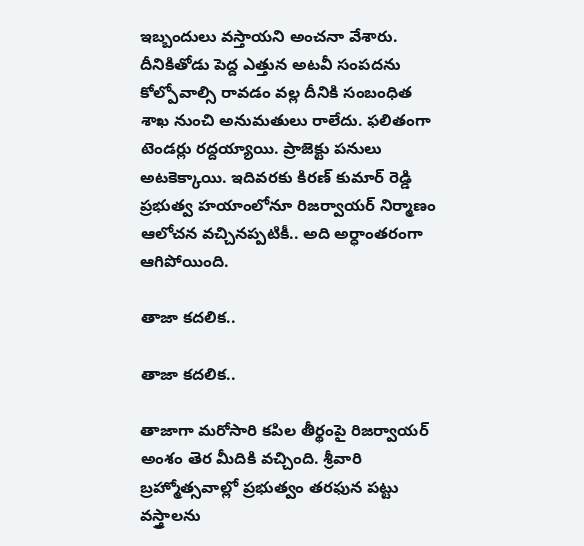ఇబ్బందులు వస్తాయని అంచనా వేశారు. దీనికితోడు పెద్ద ఎత్తున అటవీ సంపదను కోల్పోవాల్సి రావడం వల్ల దీనికి సంబంధిత శాఖ నుంచి అనుమతులు రాలేదు. ఫలితంగా టెండర్లు రద్దయ్యాయి. ప్రాజెక్టు పనులు అటకెక్కాయి. ఇదివరకు కిరణ్ కుమార్ రెడ్డి ప్రభుత్వ హయాంలోనూ రిజర్వాయర్ నిర్మాణం ఆలోచన వచ్చినప్పటికీ.. అది అర్ధాంతరంగా ఆగిపోయింది.

తాజా కదలిక..

తాజా కదలిక..

తాజాగా మరోసారి కపిల తీర్థంపై రిజర్వాయర్ అంశం తెర మీదికి వచ్చింది. శ్రీవారి బ్రహ్మోత్సవాల్లో ప్రభుత్వం తరఫున పట్టు వస్త్రాలను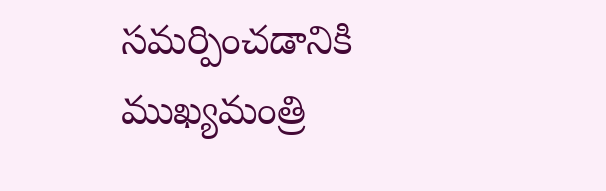సమర్పించడానికి ముఖ్యమంత్రి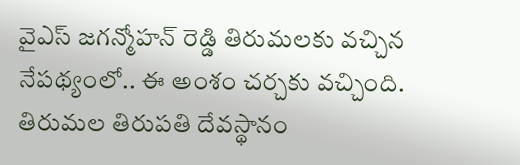వైఎస్ జగన్మోహన్ రెడ్డి తిరుమలకు వచ్చిన నేపథ్యంలో.. ఈ అంశం చర్చకు వచ్చింది. తిరుమల తిరుపతి దేవస్థానం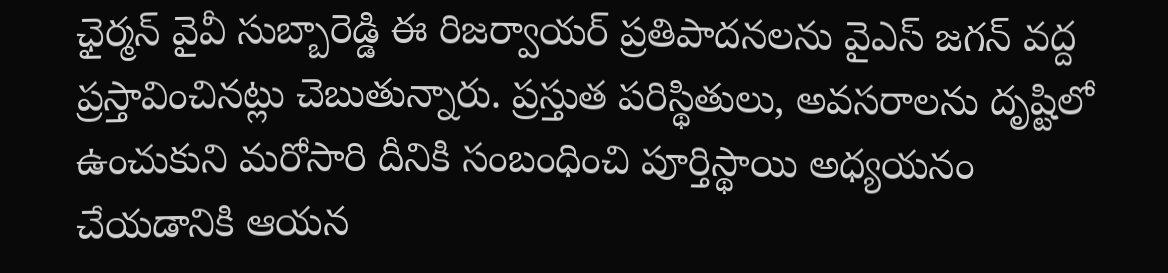ఛైర్మన్ వైవీ సుబ్బారెడ్డి ఈ రిజర్వాయర్ ప్రతిపాదనలను వైఎస్ జగన్ వద్ద ప్రస్తావించినట్లు చెబుతున్నారు. ప్రస్తుత పరిస్థితులు, అవసరాలను దృష్టిలో ఉంచుకుని మరోసారి దీనికి సంబంధించి పూర్తిస్థాయి అధ్యయనం చేయడానికి ఆయన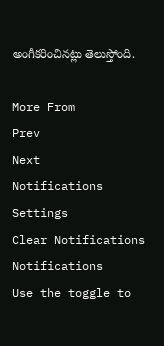అంగీకరించినట్లు తెలుస్తోంది.

More From
Prev
Next
Notifications
Settings
Clear Notifications
Notifications
Use the toggle to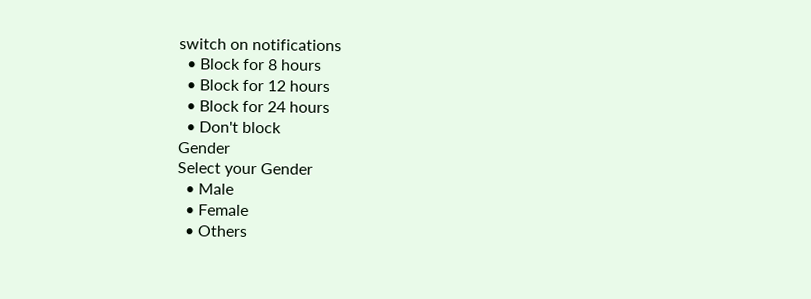switch on notifications
  • Block for 8 hours
  • Block for 12 hours
  • Block for 24 hours
  • Don't block
Gender
Select your Gender
  • Male
  • Female
  • Others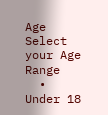Age
Select your Age Range
  • Under 18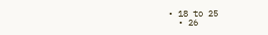• 18 to 25
  • 26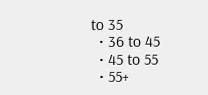to 35
  • 36 to 45
  • 45 to 55
  • 55+